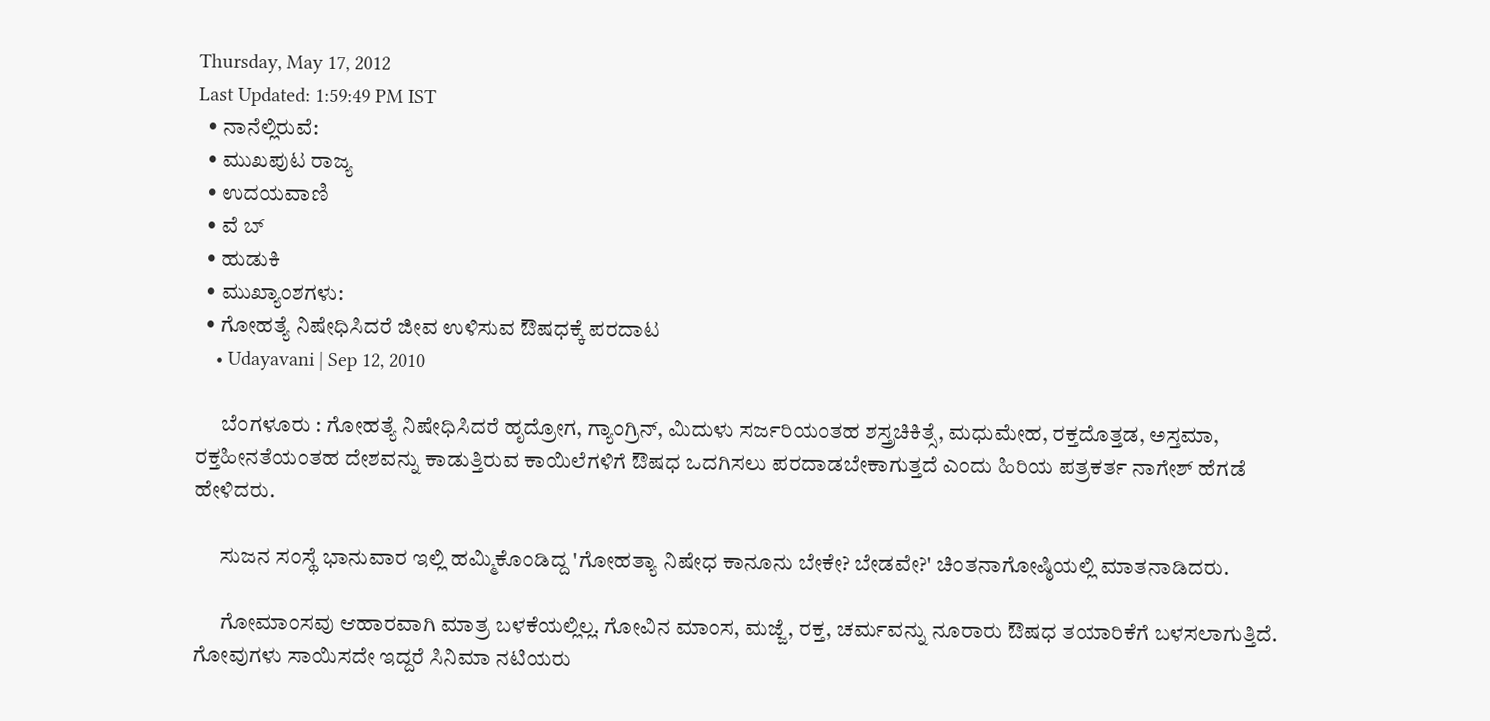Thursday, May 17, 2012
Last Updated: 1:59:49 PM IST
  • ನಾನೆಲ್ಲಿರುವೆ:
  • ಮುಖಪುಟ ರಾಜ್ಯ
  • ಉದಯವಾಣಿ
  • ವೆ ಬ್
  • ಹುಡುಕಿ
  • ಮುಖ್ಯಾಂಶಗಳು:
  • ಗೋಹತ್ಯೆ ನಿಷೇಧಿಸಿದರೆ ಜೀವ ಉಳಿಸುವ ಔಷಧಕ್ಕೆ ಪರದಾಟ
    • Udayavani | Sep 12, 2010

      ಬೆಂಗಳೂರು : ಗೋಹತ್ಯೆ ನಿಷೇಧಿಸಿದರೆ ಹೃದ್ರೋಗ, ಗ್ಯಾಂಗ್ರಿನ್‌, ಮಿದುಳು ಸರ್ಜರಿಯಂತಹ ಶಸ್ತ್ರಚಿಕಿತ್ಸೆ, ಮಧುಮೇಹ, ರಕ್ತದೊತ್ತಡ, ಅಸ್ತಮಾ, ರಕ್ತಹೀನತೆಯಂತಹ ದೇಶವನ್ನು ಕಾಡುತ್ತಿರುವ ಕಾಯಿಲೆಗಳಿಗೆ ಔಷಧ ಒದಗಿಸಲು ಪರದಾಡಬೇಕಾಗುತ್ತದೆ ಎಂದು ಹಿರಿಯ ಪತ್ರಕರ್ತ ನಾಗೇಶ್‌ ಹೆಗಡೆ ಹೇಳಿದರು.

      ಸುಜನ ಸಂಸ್ಥೆ ಭಾನುವಾರ ಇಲ್ಲಿ ಹಮ್ಮಿಕೊಂಡಿದ್ದ 'ಗೋಹತ್ಯಾ ನಿಷೇಧ ಕಾನೂನು ಬೇಕೇ? ಬೇಡವೇ?' ಚಿಂತನಾಗೋಷ್ಠಿಯಲ್ಲಿ ಮಾತನಾಡಿದರು.

      ಗೋಮಾಂಸವು ಆಹಾರವಾಗಿ ಮಾತ್ರ ಬಳಕೆಯಲ್ಲಿಲ್ಲ. ಗೋವಿನ ಮಾಂಸ, ಮಜ್ಜೆ, ರಕ್ತ, ಚರ್ಮವನ್ನು ನೂರಾರು ಔಷಧ ತಯಾರಿಕೆಗೆ ಬಳಸಲಾಗುತ್ತಿದೆ. ಗೋವುಗಳು ಸಾಯಿಸದೇ ಇದ್ದರೆ ಸಿನಿಮಾ ನಟಿಯರು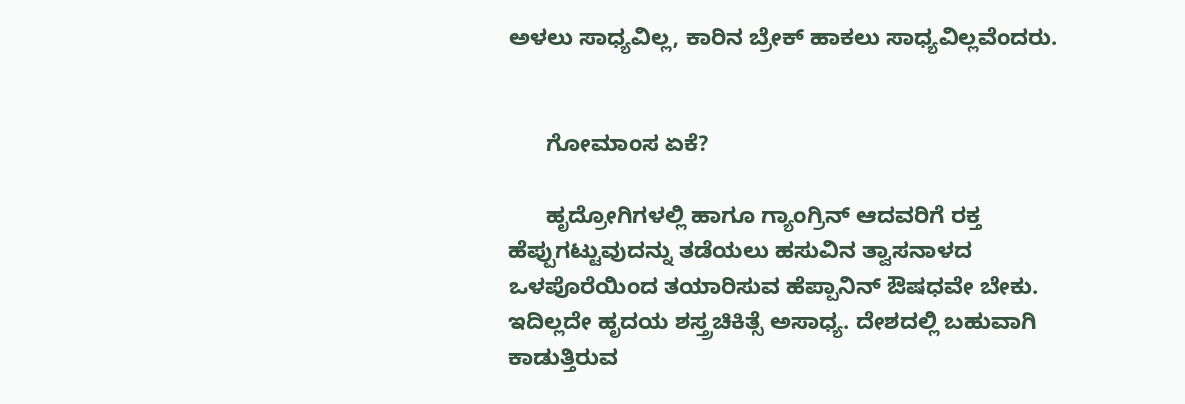ಅಳಲು ಸಾಧ್ಯವಿಲ್ಲ, ಕಾರಿನ ಬ್ರೇಕ್‌ ಹಾಕಲು ಸಾಧ್ಯವಿಲ್ಲವೆಂದರು.


      ಗೋಮಾಂಸ ಏಕೆ?

      ಹೃದ್ರೋಗಿಗಳಲ್ಲಿ ಹಾಗೂ ಗ್ಯಾಂಗ್ರಿನ್‌ ಆದವರಿಗೆ ರಕ್ತ ಹೆಪ್ಪುಗಟ್ಟುವುದನ್ನು ತಡೆಯಲು ಹಸುವಿನ ತ್ವಾಸನಾಳದ ಒಳಪೊರೆಯಿಂದ ತಯಾರಿಸುವ ಹೆಪ್ಪಾನಿನ್‌ ಔಷಧವೇ ಬೇಕು. ಇದಿಲ್ಲದೇ ಹೃದಯ ಶಸ್ತ್ರಚಿಕಿತ್ಸೆ ಅಸಾಧ್ಯ. ದೇಶದಲ್ಲಿ ಬಹುವಾಗಿ ಕಾಡುತ್ತಿರುವ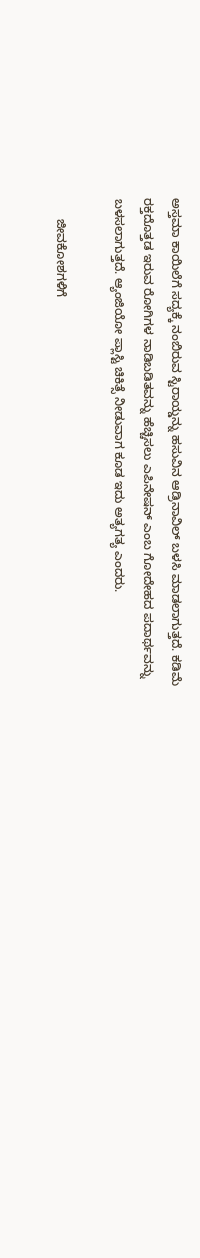ಅಸ್ತಮಾ ಕಾಯಿಲೆಗೆ ಸದ್ಯಕ್ಕೆ ನಂಬಿರುವ ಸ್ಟಿರಾಯ್ಡನ್ನು ಹಸುವಿನ ಆಡ್ರಿನಾವಿಲ್‌ ಬಳಸಿ ಮಾಡಲಾಗುತ್ತದೆ. ಕಡಿಮೆ ರಕ್ತದೊತ್ತಡ ಇರುವ ರೋಗಿಗಳ ನಾಡಿಬಡಿತವನ್ನು ಹೆಚ್ಚಿಸಲು ಎಪಿನೇಷನ್‌ ಎಂಬ ಗೋದೇಹದ ಪದಾರ್ಥವನ್ನು ಬಳಸಲಾಗುತ್ತದೆ. ಆ್ಯಂಜಿಯೋ ಪ್ಲಾಸ್ಟಿ ಚಿಕಿತ್ಸೆ ನೀಡುವಾಗ ಕೂಡ ಇದು ಅತ್ಯಗತ್ಯ ಎಂದರು.

      ಜೀವಕೋಶಗಳಿಗೆ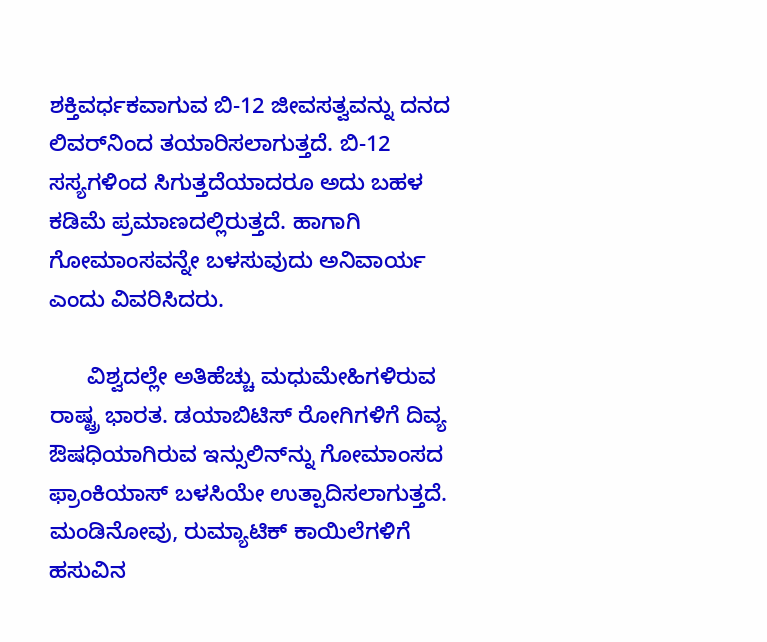ಶಕ್ತಿವರ್ಧಕವಾಗುವ ಬಿ-12 ಜೀವಸತ್ವವನ್ನು ದನದ ಲಿವರ್‌ನಿಂದ ತಯಾರಿಸಲಾಗುತ್ತದೆ. ಬಿ-12 ಸಸ್ಯಗಳಿಂದ ಸಿಗುತ್ತದೆಯಾದರೂ ಅದು ಬಹಳ ಕಡಿಮೆ ಪ್ರಮಾಣದಲ್ಲಿರುತ್ತದೆ. ಹಾಗಾಗಿ ಗೋಮಾಂಸವನ್ನೇ ಬಳಸುವುದು ಅನಿವಾರ್ಯ ಎಂದು ವಿವರಿಸಿದರು.

      ವಿಶ್ವದಲ್ಲೇ ಅತಿಹೆಚ್ಚು ಮಧುಮೇಹಿಗಳಿರುವ ರಾಷ್ಟ್ರ ಭಾರತ. ಡಯಾಬಿಟಿಸ್‌ ರೋಗಿಗಳಿಗೆ ದಿವ್ಯ ಔಷಧಿಯಾಗಿರುವ ಇನ್ಸುಲಿನ್‌ನ್ನು ಗೋಮಾಂಸದ ಫ್ರಾಂಕಿಯಾಸ್‌ ಬಳಸಿಯೇ ಉತ್ಪಾದಿಸಲಾಗುತ್ತದೆ. ಮಂಡಿನೋವು, ರುಮ್ಯಾಟಿಕ್‌ ಕಾಯಿಲೆಗಳಿಗೆ ಹಸುವಿನ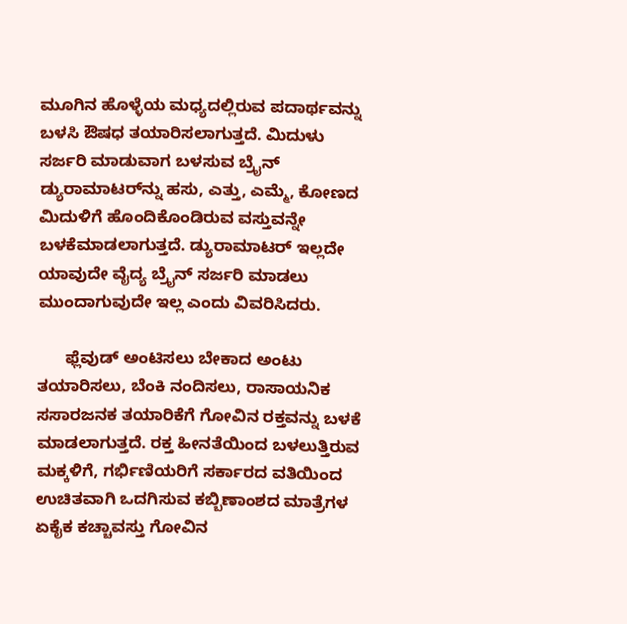ಮೂಗಿನ ಹೊಳ್ಳೆಯ ಮಧ್ಯದಲ್ಲಿರುವ ಪದಾರ್ಥವನ್ನು ಬಳಸಿ ಔಷಧ ತಯಾರಿಸಲಾಗುತ್ತದೆ. ಮಿದುಳು ಸರ್ಜರಿ ಮಾಡುವಾಗ ಬಳಸುವ ಬ್ರೈನ್‌ ಡ್ಯುರಾಮಾಟರ್‌ನ್ನು ಹಸು, ಎತ್ತು, ಎಮ್ಮೆ, ಕೋಣದ ಮಿದುಳಿಗೆ ಹೊಂದಿಕೊಂಡಿರುವ ವಸ್ತುವನ್ನೇ ಬಳಕೆಮಾಡಲಾಗುತ್ತದೆ. ಡ್ಯುರಾಮಾಟರ್‌ ಇಲ್ಲದೇ ಯಾವುದೇ ವೈದ್ಯ ಬ್ರೈನ್‌ ಸರ್ಜರಿ ಮಾಡಲು ಮುಂದಾಗುವುದೇ ಇಲ್ಲ ಎಂದು ವಿವರಿಸಿದರು.

      ಫ್ಲೆವುಡ್‌ ಅಂಟಿಸಲು ಬೇಕಾದ ಅಂಟು ತಯಾರಿಸಲು, ಬೆಂಕಿ ನಂದಿಸಲು, ರಾಸಾಯನಿಕ ಸಸಾರಜನಕ ತಯಾರಿಕೆಗೆ ಗೋವಿನ ರಕ್ತವನ್ನು ಬಳಕೆ ಮಾಡಲಾಗುತ್ತದೆ. ರಕ್ತ ಹೀನತೆಯಿಂದ ಬಳಲುತ್ತಿರುವ ಮಕ್ಕಳಿಗೆ, ಗರ್ಭಿಣಿಯರಿಗೆ ಸರ್ಕಾರದ ವತಿಯಿಂದ ಉಚಿತವಾಗಿ ಒದಗಿಸುವ ಕಬ್ಬಿಣಾಂಶದ ಮಾತ್ರೆಗಳ ಏಕೈಕ ಕಚ್ಚಾವಸ್ತು ಗೋವಿನ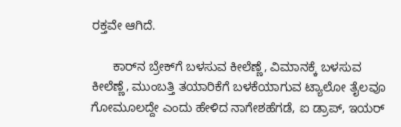ರಕ್ತವೇ ಆಗಿದೆ.

      ಕಾರ್‌ನ ಬ್ರೇಕ್‌ಗೆ ಬಳಸುವ ಕೀಲೆಣ್ಣೆ, ವಿಮಾನಕ್ಕೆ ಬಳಸುವ ಕೀಲೆಣ್ಣೆ, ಮುಂಬತ್ತಿ ತಯಾರಿಕೆಗೆ ಬಳಕೆಯಾಗುವ ಟ್ಯಾಲೋ ತೈಲವೂ ಗೋಮೂಲದ್ದೇ ಎಂದು ಹೇಳಿದ ನಾಗೇಶಹೆಗಡೆ, ಐ ಡ್ರಾಪ್‌, ಇಯರ್‌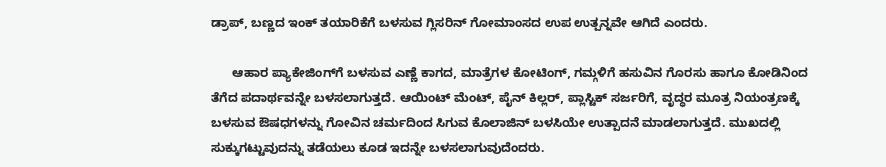ಡ್ರಾಪ್‌, ಬಣ್ಣದ ಇಂಕ್‌ ತಯಾರಿಕೆಗೆ ಬಳಸುವ ಗ್ಲಿಸರಿನ್‌ ಗೋಮಾಂಸದ ಉಪ ಉತ್ಪನ್ನವೇ ಆಗಿದೆ ಎಂದರು.

      ಆಹಾರ ಪ್ಯಾಕೇಜಿಂಗ್‌ಗೆ ಬಳಸುವ ಎಣ್ಣೆ ಕಾಗದ, ಮಾತ್ರೆಗಳ ಕೋಟಿಂಗ್‌, ಗಮ್ಗಳಿಗೆ ಹಸುವಿನ ಗೊರಸು ಹಾಗೂ ಕೋಡಿನಿಂದ ತೆಗೆದ ಪದಾರ್ಥವನ್ನೇ ಬಳಸಲಾಗುತ್ತದೆ. ಆಯಿಂಟ್‌ ಮೆಂಟ್‌, ಪೈನ್‌ ಕಿಲ್ಲರ್‌, ಪ್ಲಾಸ್ಟಿಕ್‌ ಸರ್ಜರಿಗೆ, ವೃದ್ಧರ ಮೂತ್ರ ನಿಯಂತ್ರಣಕ್ಕೆ ಬಳಸುವ ಔಷಧಗಳನ್ನು ಗೋವಿನ ಚರ್ಮದಿಂದ ಸಿಗುವ ಕೊಲಾಜಿನ್‌ ಬಳಸಿಯೇ ಉತ್ಪಾದನೆ ಮಾಡಲಾಗುತ್ತದೆ. ಮುಖದಲ್ಲಿ ಸುಕ್ಕುಗಟ್ಟುವುದನ್ನು ತಡೆಯಲು ಕೂಡ ಇದನ್ನೇ ಬಳಸಲಾಗುವುದೆಂದರು.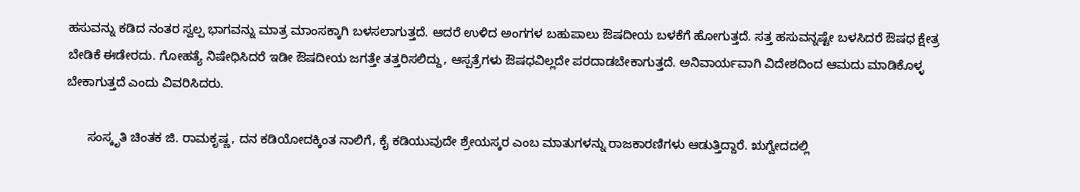ಹಸುವನ್ನು ಕಡಿದ ನಂತರ ಸ್ವಲ್ಪ ಭಾಗವನ್ನು ಮಾತ್ರ ಮಾಂಸಕ್ಕಾಗಿ ಬಳಸಲಾಗುತ್ತದೆ. ಆದರೆ ಉಳಿದ ಅಂಗಗಳ ಬಹುಪಾಲು ಔಷದೀಯ ಬಳಕೆಗೆ ಹೋಗುತ್ತದೆ. ಸತ್ತ ಹಸುವನ್ನಷ್ಟೇ ಬಳಸಿದರೆ ಔಷಧ ಕ್ಷೇತ್ರ ಬೇಡಿಕೆ ಈಡೇರದು. ಗೋಹತ್ಯೆ ನಿಷೇಧಿಸಿದರೆ ಇಡೀ ಔಷದೀಯ ಜಗತ್ತೇ ತತ್ತರಿಸಲಿದ್ದು, ಆಸ್ಪತ್ರೆಗಳು ಔಷಧವಿಲ್ಲದೇ ಪರದಾಡಬೇಕಾಗುತ್ತದೆ. ಅನಿವಾರ್ಯವಾಗಿ ವಿದೇಶದಿಂದ ಆಮದು ಮಾಡಿಕೊಳ್ಳ ಬೇಕಾಗುತ್ತದೆ ಎಂದು ವಿವರಿಸಿದರು.

      ಸಂಸ್ಕೃತಿ ಚಿಂತಕ ಜಿ. ರಾಮಕೃಷ್ಣ, ದನ ಕಡಿಯೋದಕ್ಕಿಂತ ನಾಲಿಗೆ, ಕೈ ಕಡಿಯುವುದೇ ಶ್ರೇಯಸ್ಕರ ಎಂಬ ಮಾತುಗಳನ್ನು ರಾಜಕಾರಣಿಗಳು ಆಡುತ್ತಿದ್ದಾರೆ. ಋಗ್ವೇದದಲ್ಲಿ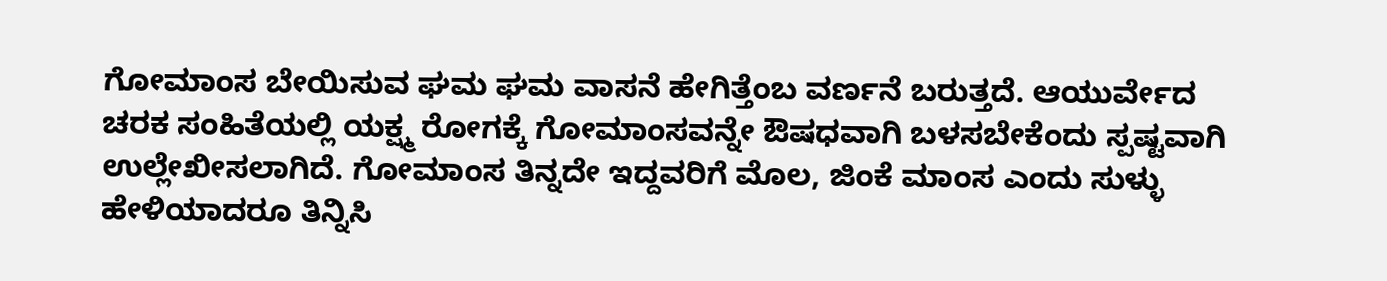ಗೋಮಾಂಸ ಬೇಯಿಸುವ ಘಮ ಘಮ ವಾಸನೆ ಹೇಗಿತ್ತೆಂಬ ವರ್ಣನೆ ಬರುತ್ತದೆ. ಆಯುರ್ವೇದ ಚರಕ ಸಂಹಿತೆಯಲ್ಲಿ ಯಕ್ಷ್ಮ ರೋಗಕ್ಕೆ ಗೋಮಾಂಸವನ್ನೇ ಔಷಧವಾಗಿ ಬಳಸಬೇಕೆಂದು ಸ್ಪಷ್ಟವಾಗಿ ಉಲ್ಲೇಖೀಸಲಾಗಿದೆ. ಗೋಮಾಂಸ ತಿನ್ನದೇ ಇದ್ದವರಿಗೆ ಮೊಲ, ಜಿಂಕೆ ಮಾಂಸ ಎಂದು ಸುಳ್ಳು ಹೇಳಿಯಾದರೂ ತಿನ್ನಿಸಿ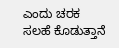ಎಂದು ಚರಕ ಸಲಹೆ ಕೊಡುತ್ತಾನೆ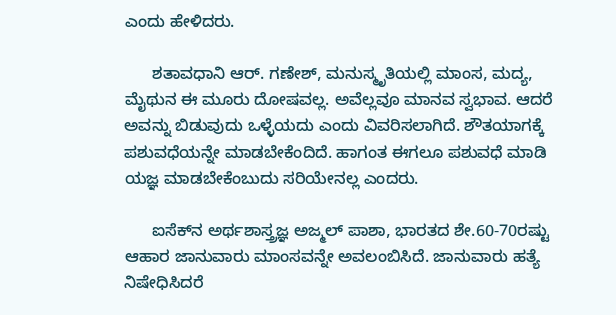ಎಂದು ಹೇಳಿದರು.

      ಶತಾವಧಾನಿ ಆರ್‌. ಗಣೇಶ್‌, ಮನುಸ್ಮೃತಿಯಲ್ಲಿ ಮಾಂಸ, ಮದ್ಯ, ಮೈಥುನ ಈ ಮೂರು ದೋಷವಲ್ಲ. ಅವೆಲ್ಲವೂ ಮಾನವ ಸ್ವಭಾವ. ಆದರೆ ಅವನ್ನು ಬಿಡುವುದು ಒಳ್ಳೆಯದು ಎಂದು ವಿವರಿಸಲಾಗಿದೆ. ಶೌತಯಾಗಕ್ಕೆ ಪಶುವಧೆಯನ್ನೇ ಮಾಡಬೇಕೆಂದಿದೆ. ಹಾಗಂತ ಈಗಲೂ ಪಶುವಧೆ ಮಾಡಿ ಯಜ್ಞ ಮಾಡಬೇಕೆಂಬುದು ಸರಿಯೇನಲ್ಲ ಎಂದರು.

      ಐಸೆಕ್‌ನ ಅರ್ಥಶಾಸ್ತ್ರಜ್ಞ ಅಜ್ಮಲ್‌ ಪಾಶಾ, ಭಾರತದ ಶೇ.60-70ರಷ್ಟು ಆಹಾರ ಜಾನುವಾರು ಮಾಂಸವನ್ನೇ ಅವಲಂಬಿಸಿದೆ. ಜಾನುವಾರು ಹತ್ಯೆ ನಿಷೇಧಿಸಿದರೆ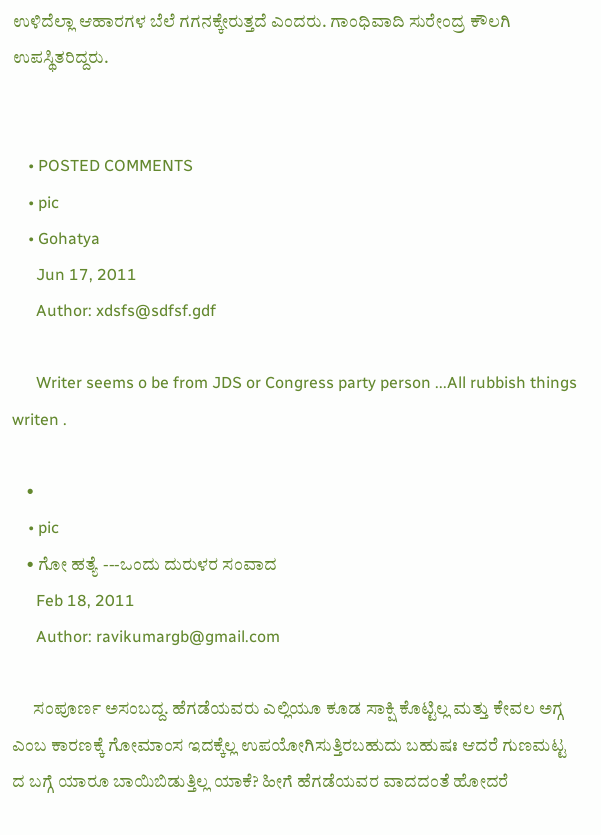ಉಳಿದೆಲ್ಲಾ ಆಹಾರಗಳ ಬೆಲೆ ಗಗನಕ್ಕೇರುತ್ತದೆ ಎಂದರು. ಗಾಂಧಿವಾದಿ ಸುರೇಂದ್ರ ಕೌಲಗಿ ಉಪಸ್ಥಿತರಿದ್ದರು.


    • POSTED COMMENTS
    • pic
    • Gohatya
      Jun 17, 2011
      Author: xdsfs@sdfsf.gdf

      Writer seems o be from JDS or Congress party person ...All rubbish things writen .

    •
    • pic
    • ಗೋ ಹತ್ಯೆ ---ಒಂದು ದುರುಳರ ಸಂವಾದ
      Feb 18, 2011
      Author: ravikumargb@gmail.com

      ಸಂಪೂರ್ಣ ಅಸಂಬದ್ದ. ಹೆಗಡೆಯವರು ಎಲ್ಲಿಯೂ ಕೂಡ ಸಾಕ್ಷಿ ಕೊಟ್ಟಿಲ್ಲ ಮತ್ತು ಕೇವಲ ಅಗ್ಗ ಎಂಬ ಕಾರಣಕ್ಕೆ ಗೋಮಾಂಸ ಇದಕ್ಕೆಲ್ಲ ಉಪಯೋಗಿಸುತ್ತಿರಬಹುದು ಬಹುಷಃ ಆದರೆ ಗುಣಮಟ್ಟ ದ ಬಗ್ಗೆ ಯಾರೂ ಬಾಯಿಬಿಡುತ್ತಿಲ್ಲ ಯಾಕೆ? ಹೀಗೆ ಹೆಗಡೆಯವರ ವಾದದಂತೆ ಹೋದರೆ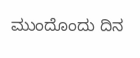ಮುಂದೊಂದು ದಿನ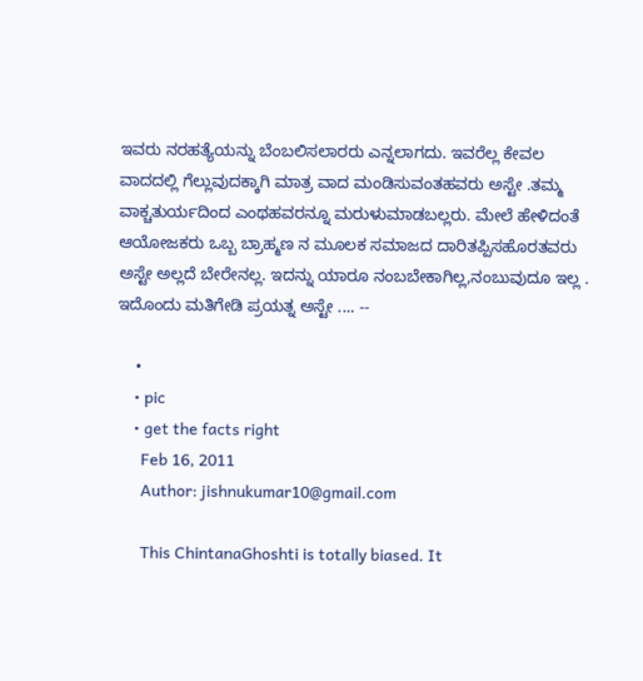ಇವರು ನರಹತ್ಯೆಯನ್ನು ಬೆಂಬಲಿಸಲಾರರು ಎನ್ನಲಾಗದು. ಇವರೆಲ್ಲ ಕೇವಲ ವಾದದಲ್ಲಿ ಗೆಲ್ಲುವುದಕ್ಕಾಗಿ ಮಾತ್ರ ವಾದ ಮಂಡಿಸುವಂತಹವರು ಅಸ್ಟೇ .ತಮ್ಮ ವಾಕ್ಚತುರ್ಯದಿಂದ ಎಂಥಹವರನ್ನೂ ಮರುಳುಮಾಡಬಲ್ಲರು. ಮೇಲೆ ಹೇಳಿದಂತೆ ಆಯೋಜಕರು ಒಬ್ಬ ಬ್ರಾಹ್ಮಣ ನ ಮೂಲಕ ಸಮಾಜದ ದಾರಿತಪ್ಪಿಸಹೊರತವರು ಅಸ್ಟೇ ಅಲ್ಲದೆ ಬೇರೇನಲ್ಲ. ಇದನ್ನು ಯಾರೂ ನಂಬಬೇಕಾಗಿಲ್ಲ,ನಂಬುವುದೂ ಇಲ್ಲ . ಇದೊಂದು ಮತಿಗೇಡಿ ಪ್ರಯತ್ನ ಅಸ್ಟೇ .... --

    •
    • pic
    • get the facts right
      Feb 16, 2011
      Author: jishnukumar10@gmail.com

      This ChintanaGhoshti is totally biased. It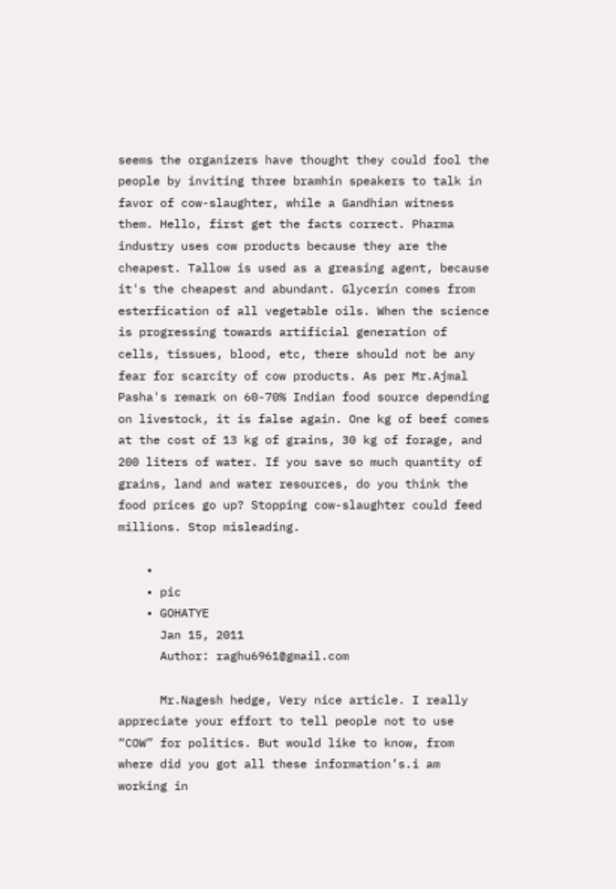seems the organizers have thought they could fool the people by inviting three bramhin speakers to talk in favor of cow-slaughter, while a Gandhian witness them. Hello, first get the facts correct. Pharma industry uses cow products because they are the cheapest. Tallow is used as a greasing agent, because it's the cheapest and abundant. Glycerin comes from esterfication of all vegetable oils. When the science is progressing towards artificial generation of cells, tissues, blood, etc, there should not be any fear for scarcity of cow products. As per Mr.Ajmal Pasha's remark on 60-70% Indian food source depending on livestock, it is false again. One kg of beef comes at the cost of 13 kg of grains, 30 kg of forage, and 200 liters of water. If you save so much quantity of grains, land and water resources, do you think the food prices go up? Stopping cow-slaughter could feed millions. Stop misleading.

    •
    • pic
    • GOHATYE
      Jan 15, 2011
      Author: raghu6961@gmail.com

      Mr.Nagesh hedge, Very nice article. I really appreciate your effort to tell people not to use “COW” for politics. But would like to know, from where did you got all these information’s.i am working in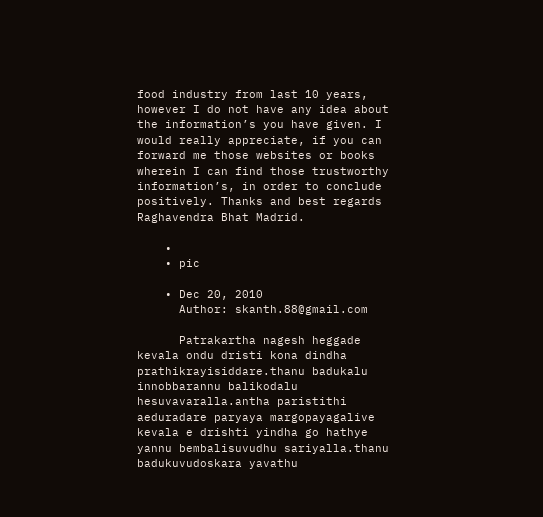food industry from last 10 years, however I do not have any idea about the information’s you have given. I would really appreciate, if you can forward me those websites or books wherein I can find those trustworthy information’s, in order to conclude positively. Thanks and best regards Raghavendra Bhat Madrid.

    •
    • pic

    • Dec 20, 2010
      Author: skanth.88@gmail.com

      Patrakartha nagesh heggade kevala ondu dristi kona dindha prathikrayisiddare.thanu badukalu innobbarannu balikodalu hesuvavaralla.antha paristithi aeduradare paryaya margopayagalive kevala e drishti yindha go hathye yannu bembalisuvudhu sariyalla.thanu badukuvudoskara yavathu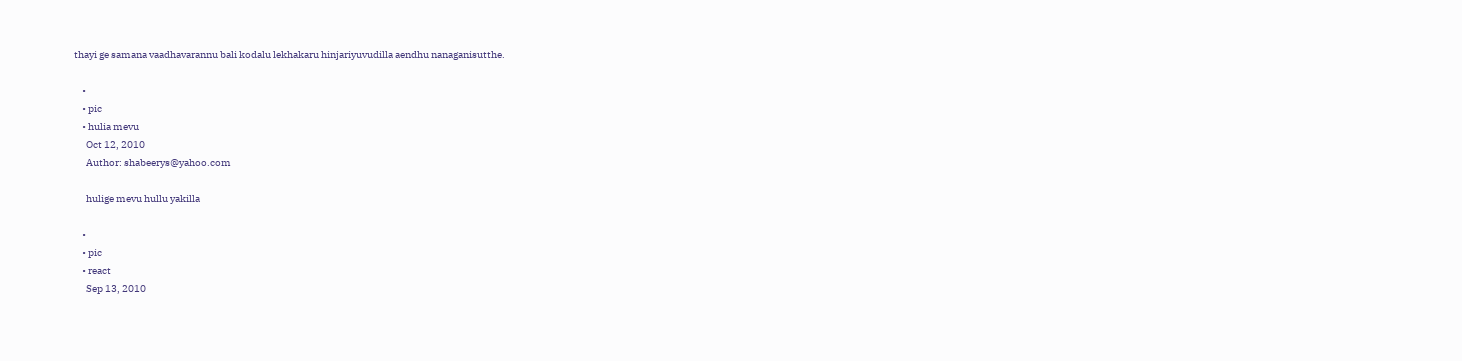thayi ge samana vaadhavarannu bali kodalu lekhakaru hinjariyuvudilla aendhu nanaganisutthe.

    •
    • pic
    • hulia mevu
      Oct 12, 2010
      Author: shabeerys@yahoo.com

      hulige mevu hullu yakilla

    •
    • pic
    • react
      Sep 13, 2010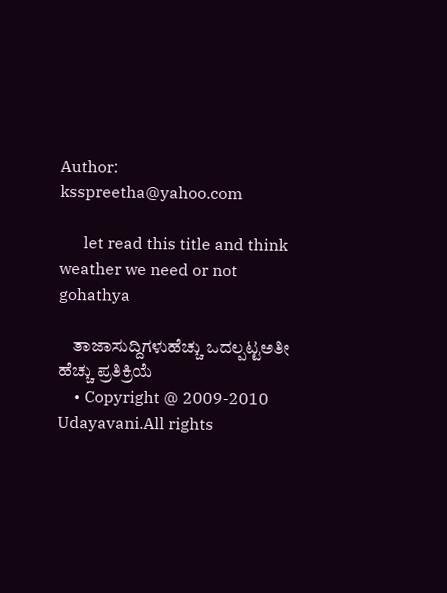Author: ksspreetha@yahoo.com

      let read this title and think weather we need or not gohathya

    ತಾಜಾಸುದ್ದಿಗಳುಹೆಚ್ಚು ಒದಲ್ಪಟ್ಟಅತೀ ಹೆಚ್ಚು ಪ್ರತಿಕ್ರಿಯೆ
    • Copyright @ 2009-2010 Udayavani.All rights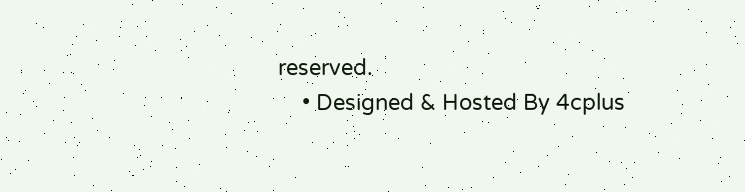reserved.
    • Designed & Hosted By 4cplus